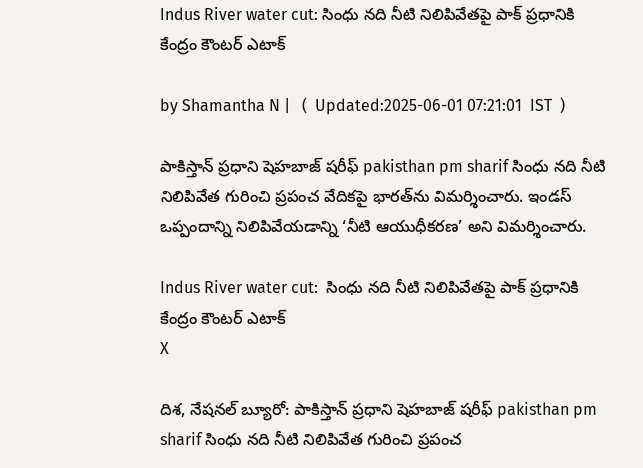Indus River water cut: సింధు నది నీటి నిలిపివేతపై పాక్ ప్రధానికి కేంద్రం కౌంటర్ ఎటాక్

by Shamantha N |   (  Updated:2025-06-01 07:21:01  IST  )

పాకిస్తాన్ ప్రధాని షెహబాజ్ షరీఫ్ pakisthan pm sharif సింధు నది నీటి నిలిపివేత గురించి ప్రపంచ వేదికపై భారత్‌ను విమర్శించారు. ఇండస్ ఒప్పందాన్ని నిలిపివేయడాన్ని ‘నీటి ఆయుధీకరణ’ అని విమర్శించారు.

Indus River water cut:  సింధు నది నీటి నిలిపివేతపై పాక్ ప్రధానికి కేంద్రం కౌంటర్ ఎటాక్
X

దిశ, నేషనల్ బ్యూరో: పాకిస్తాన్ ప్రధాని షెహబాజ్ షరీఫ్ pakisthan pm sharif సింధు నది నీటి నిలిపివేత గురించి ప్రపంచ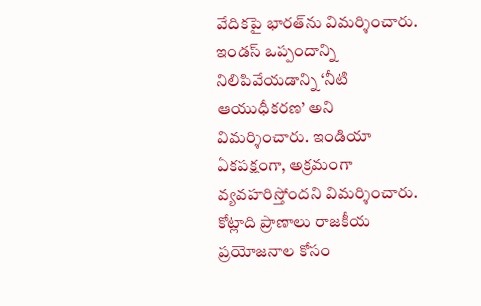వేదికపై భారత్‌ను విమర్శించారు. ఇండస్ ఒప్పందాన్ని నిలిపివేయడాన్ని ‘నీటి ఆయుధీకరణ’ అని విమర్శించారు. ఇండియా ఏకపక్షంగా, అక్రమంగా వ్యవహరిస్తోందని విమర్శించారు. కోట్లాది ప్రాణాలు రాజకీయ ప్రయోజనాల కోసం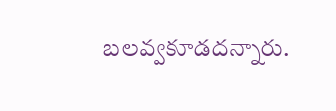బలవ్వకూడదన్నారు.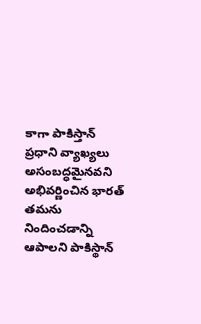కాగా పాకిస్తాన్ ప్రధాని వ్యాఖ్యలు అసంబద్ధమైనవని అభివర్ణించిన భారత్ తమను నిందించడాన్ని ఆపాలని పాకిస్థాన్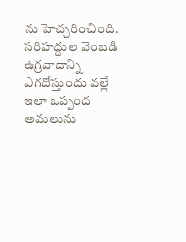ను హెచ్చరించింది. సరిహద్దుల వెంబడి ఉగ్రవాదాన్ని ఎగదోస్తుందు వల్లే ఇలా ఒప్పంద అమలును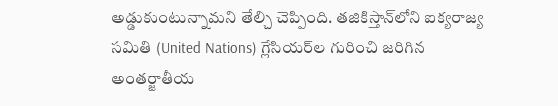అడ్డుకుంటున్నామని తేల్చి చెప్పింది. తజికిస్తాన్‌లోని ఐక్యరాజ్య సమితి (United Nations) గ్లేసియర్‌ల గురించి జరిగిన అంతర్జాతీయ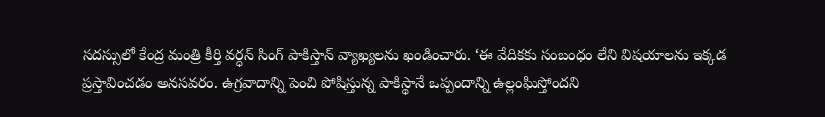సదస్సులో కేంద్ర మంత్రి కీర్తి వర్ధన్ సింగ్ పాకిస్తాన్ వ్యాఖ్యలను ఖండించారు. ‘ఈ వేదికకు సంబంధం లేని విషయాలను ఇక్కడ ప్రస్తావించడం అనసవరం. ఉగ్రవాదాన్ని పెంచి పోషిస్తున్న పాకిస్థానే ఒప్పందాన్ని ఉల్లంఘిస్తోందని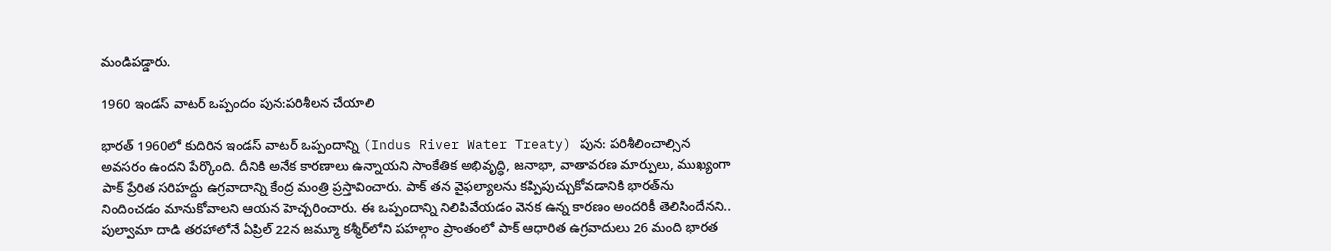మండిపడ్డారు.

1960 ఇండస్ వాటర్ ఒప్పందం పున:పరిశీలన చేయాలి

భారత్ 1960లో కుదిరిన ఇండస్ వాటర్ ఒప్పందాన్ని (Indus River Water Treaty) పున: పరిశీలించాల్సిన అవసరం ఉందని పేర్కొంది. దీనికి అనేక కారణాలు ఉన్నాయని సాంకేతిక అభివృద్ధి, జనాభా, వాతావరణ మార్పులు, ముఖ్యంగా పాక్ ప్రేరిత సరిహద్దు ఉగ్రవాదాన్ని కేంద్ర మంత్రి ప్రస్తావించారు. పాక్ తన వైఫల్యాలను కప్పిపుచ్చుకోవడానికి భారత్‌ను నిందించడం మానుకోవాలని ఆయన హెచ్చరించారు. ఈ ఒప్పందాన్ని నిలిపివేయడం వెనక ఉన్న కారణం అందరికీ తెలిసిందేనని.. పుల్వామా దాడి తరహాలోనే ఏప్రిల్ 22న జమ్మూ కశ్మీర్‌లోని పహల్గాం ప్రాంతంలో పాక్‌ ఆధారిత ఉగ్రవాదులు 26 మంది భారత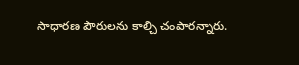సాధారణ పౌరులను కాల్చి చంపారన్నారు.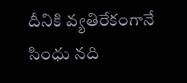దీనికి వ్యతిరేకంగానే సింధు నది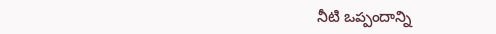నీటి ఒప్పందాన్ని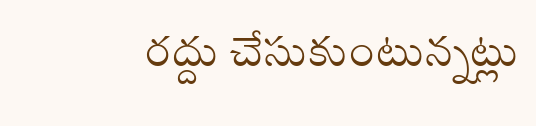రద్దు చేసుకుంటున్నట్లు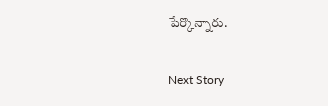పేర్కొన్నారు.

Next Story